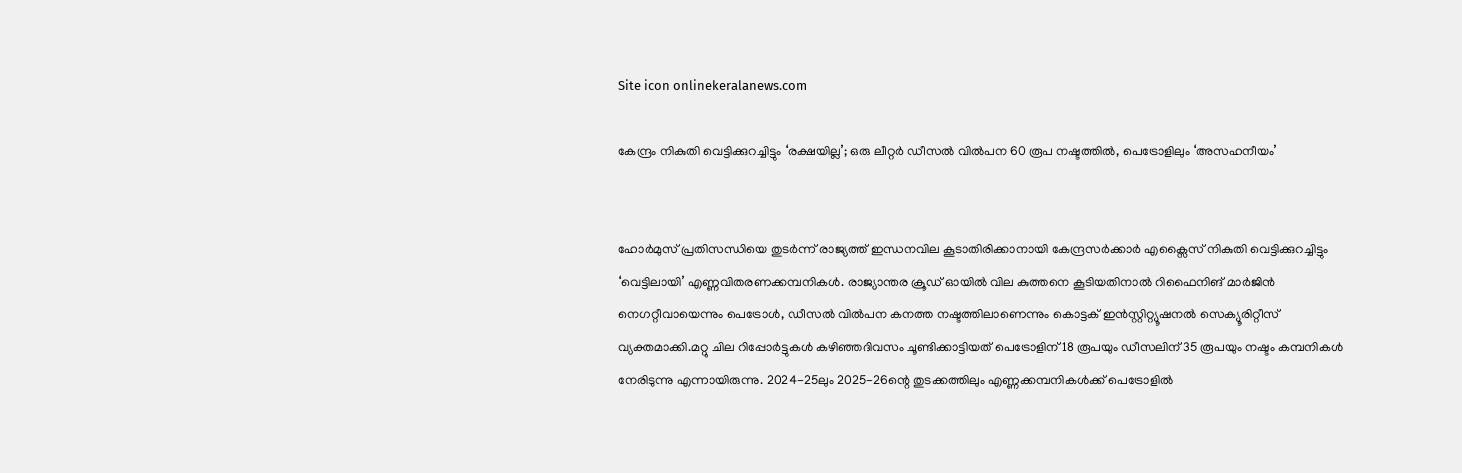Site icon onlinekeralanews.com

കേന്ദ്രം നികുതി വെട്ടിക്കുറച്ചിട്ടും ‘രക്ഷയില്ല’; ഒരു ലീറ്റർ ഡീസൽ വിൽപന 60 രൂപ നഷ്ടത്തിൽ, പെട്രോളിലും ‘അസഹനീയം’


ഹോർമുസ് പ്രതിസന്ധിയെ തുടർന്ന് രാജ്യത്ത് ഇന്ധനവില കൂടാതിരിക്കാനായി കേന്ദ്രസർക്കാർ എക്സൈസ് നികുതി വെട്ടിക്കുറച്ചിട്ടും ‘വെട്ടിലായി’ എണ്ണവിതരണക്കമ്പനികൾ. രാജ്യാന്തര ക്രൂഡ് ഓയിൽ വില കുത്തനെ കൂടിയതിനാൽ റിഫൈനിങ് മാർജിൻ‌ നെഗറ്റീവായെന്നും പെട്രോൾ, ഡീസൽ വിൽപന കനത്ത നഷ്ടത്തിലാണെന്നും കൊട്ടക് ഇൻസ്റ്റിറ്റ്യൂഷനൽ സെക്യൂരിറ്റീസ് വ്യക്തമാക്കി.മറ്റു ചില റിപ്പോർട്ടുകൾ കഴിഞ്ഞദിവസം ചൂണ്ടിക്കാട്ടിയത് പെട്രോളിന് 18 രൂപയും ഡീസലിന് 35 രൂപയും നഷ്ടം കമ്പനികൾ നേരിടുന്നു എന്നായിരുന്നു. 2024-25ലും 2025-26ന്റെ തുടക്കത്തിലും എണ്ണക്കമ്പനികൾക്ക് പെട്രോളിൽ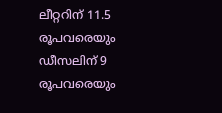ലീറ്ററിന് 11.5 രൂപവരെയും ഡീസലിന് 9 രൂപവരെയും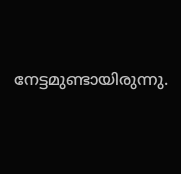നേട്ടമുണ്ടായിരുന്നു.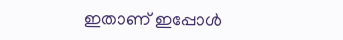ഇതാണ് ഇപ്പോൾ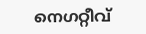നെഗറ്റീവ്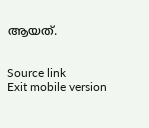ആയത്.


Source link
Exit mobile version